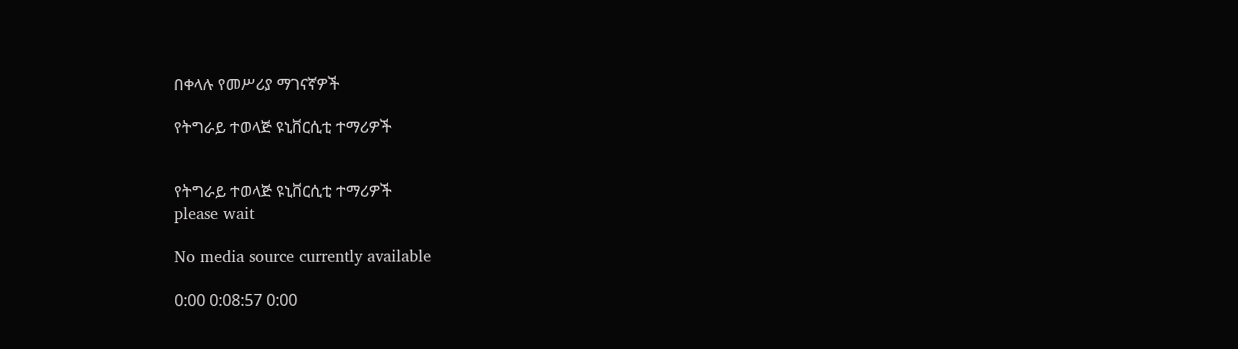በቀላሉ የመሥሪያ ማገናኛዎች

የትግራይ ተወላጅ ዩኒቨርሲቲ ተማሪዎች


የትግራይ ተወላጅ ዩኒቨርሲቲ ተማሪዎች
please wait

No media source currently available

0:00 0:08:57 0:00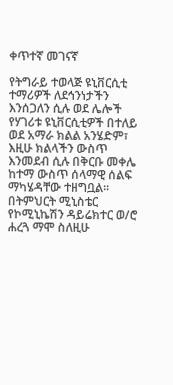ቀጥተኛ መገናኛ

የትግራይ ተወላጅ ዩኒቨርሲቲ ተማሪዎች ለደኅንነታችን እንሰጋለን ሲሉ ወደ ሌሎች የሃገሪቱ ዩኒቨርሲቲዎች በተለይ ወደ አማራ ክልል አንሄድም፣ እዚሁ ክልላችን ውስጥ እንመደብ ሲሉ በቅርቡ መቀሌ ከተማ ውስጥ ሰላማዊ ሰልፍ ማካሄዳቸው ተዘግቧል። በትምህርት ሚኒስቴር የኮሚኒኬሽን ዳይሬክተር ወ/ሮ ሐረጓ ማሞ ስለዚሁ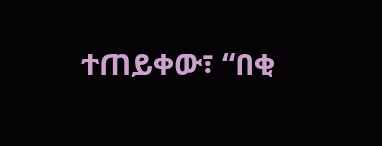ተጠይቀው፣ “በቂ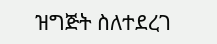ዝግጅት ስለተደረገ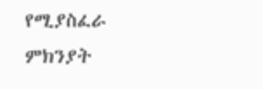የሚያስፈራ ምክንያት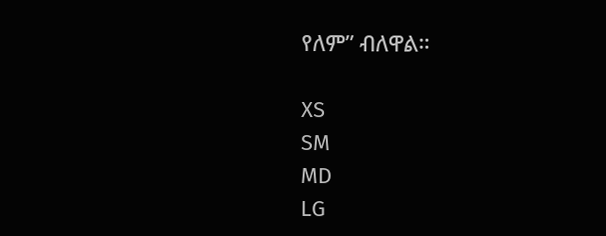የለም” ብለዋል።

XS
SM
MD
LG